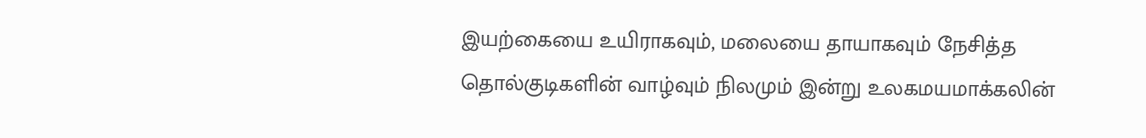இயற்கையை உயிராகவும், மலையை தாயாகவும் நேசித்த தொல்குடிகளின் வாழ்வும் நிலமும் இன்று உலகமயமாக்கலின்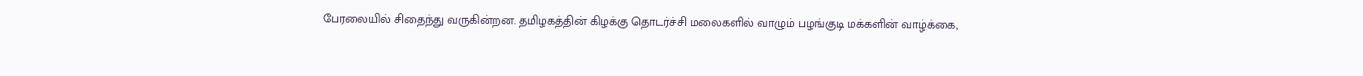பேரலையில் சிதைந்து வருகின்றன. தமிழகத்தின் கிழக்கு தொடர்ச்சி மலைகளில் வாழும் பழங்குடி மக்களின் வாழ்க்கை,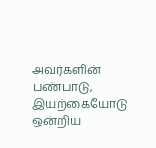அவர்களின் பண்பாடு, இயற்கையோடு ஒன்றிய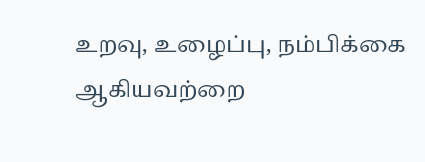உறவு, உழைப்பு, நம்பிக்கை ஆகியவற்றை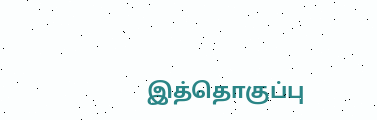இத்தொகுப்பு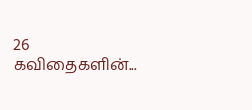26 கவிதைகளின்...